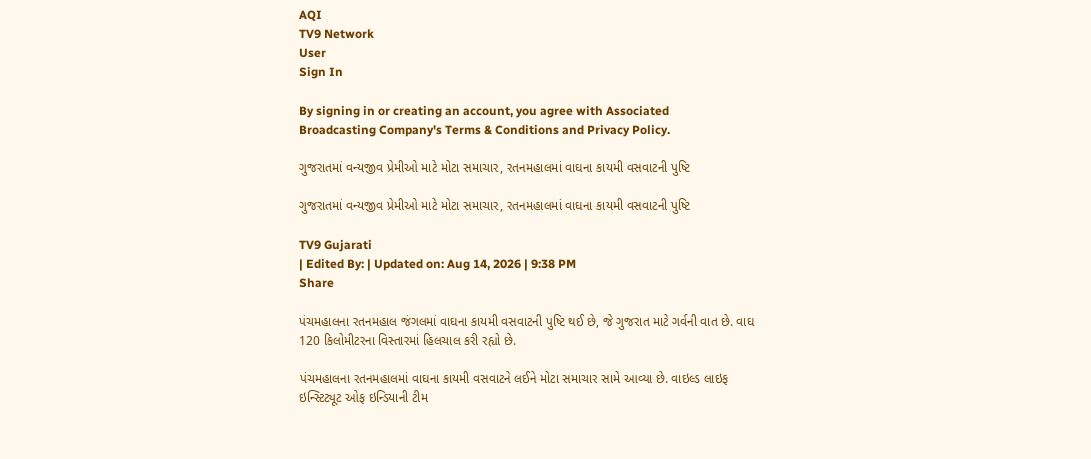AQI
TV9 Network
User
Sign In

By signing in or creating an account, you agree with Associated Broadcasting Company's Terms & Conditions and Privacy Policy.

ગુજરાતમાં વન્યજીવ પ્રેમીઓ માટે મોટા સમાચાર, રતનમહાલમાં વાઘના કાયમી વસવાટની પુષ્ટિ

ગુજરાતમાં વન્યજીવ પ્રેમીઓ માટે મોટા સમાચાર, રતનમહાલમાં વાઘના કાયમી વસવાટની પુષ્ટિ

TV9 Gujarati
| Edited By: | Updated on: Aug 14, 2026 | 9:38 PM
Share

પંચમહાલના રતનમહાલ જંગલમાં વાઘના કાયમી વસવાટની પુષ્ટિ થઈ છે, જે ગુજરાત માટે ગર્વની વાત છે. વાઘ 120 કિલોમીટરના વિસ્તારમાં હિલચાલ કરી રહ્યો છે.

પંચમહાલના રતનમહાલમાં વાઘના કાયમી વસવાટને લઈને મોટા સમાચાર સામે આવ્યા છે. વાઇલ્ડ લાઇફ ઇન્સ્ટિટ્યૂટ ઓફ ઇન્ડિયાની ટીમ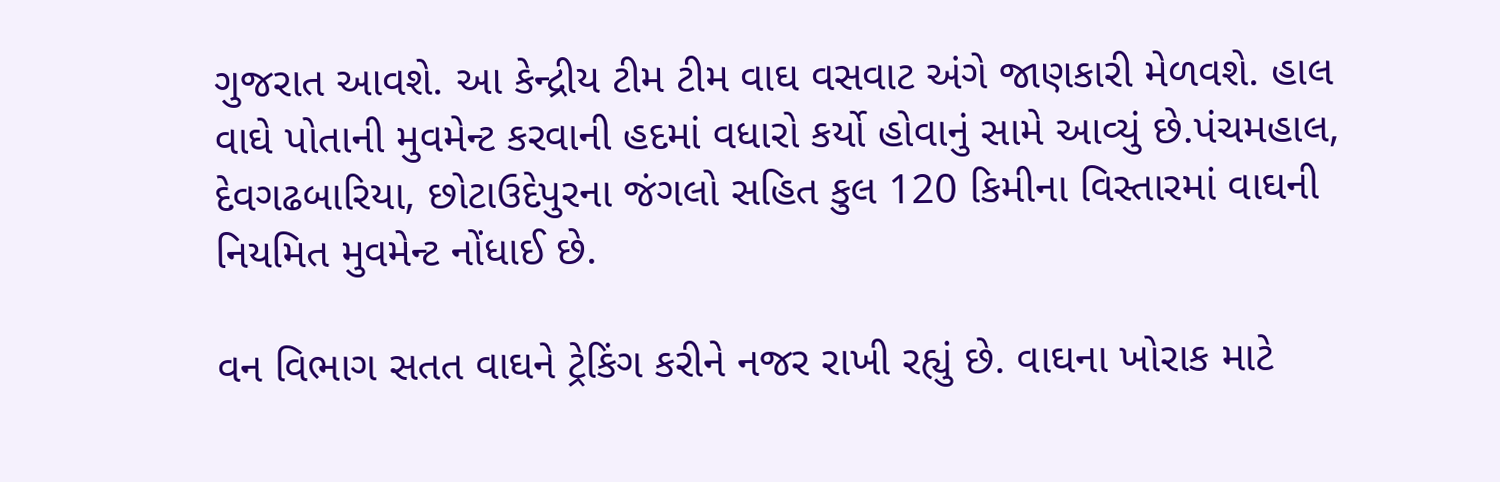ગુજરાત આવશે. આ કેન્દ્રીય ટીમ ટીમ વાઘ વસવાટ અંગે જાણકારી મેળવશે. હાલ વાઘે પોતાની મુવમેન્ટ કરવાની હદમાં વધારો કર્યો હોવાનું સામે આવ્યું છે.પંચમહાલ, દેવગઢબારિયા, છોટાઉદેપુરના જંગલો સહિત કુલ 120 કિમીના વિસ્તારમાં વાઘની નિયમિત મુવમેન્ટ નોંધાઈ છે.

વન વિભાગ સતત વાઘને ટ્રેકિંગ કરીને નજર રાખી રહ્યું છે. વાઘના ખોરાક માટે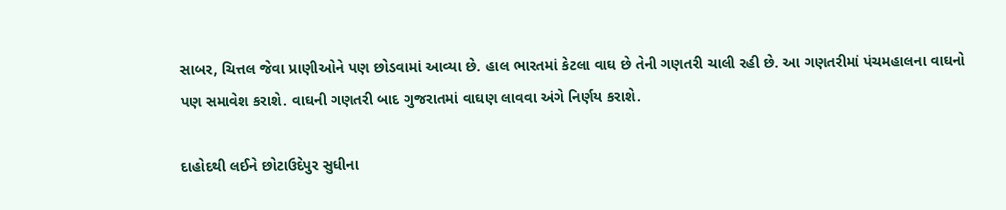સાબર, ચિત્તલ જેવા પ્રાણીઓને પણ છોડવામાં આવ્યા છે. હાલ ભારતમાં કેટલા વાઘ છે તેની ગણતરી ચાલી રહી છે. આ ગણતરીમાં પંચમહાલના વાઘનો પણ સમાવેશ કરાશે. વાઘની ગણતરી બાદ ગુજરાતમાં વાઘણ લાવવા અંગે નિર્ણય કરાશે.

દાહોદથી લઈને છોટાઉદેપુર સુધીના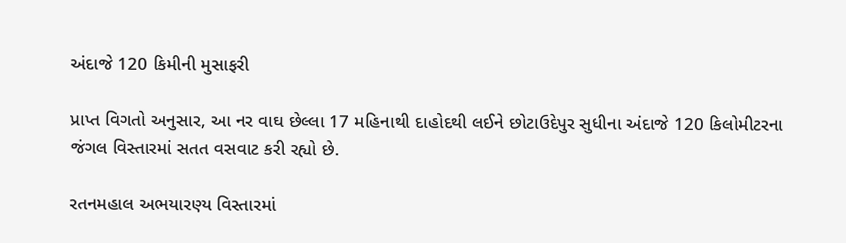અંદાજે 120 કિમીની મુસાફરી

પ્રાપ્ત વિગતો અનુસાર, આ નર વાઘ છેલ્લા 17 મહિનાથી દાહોદથી લઈને છોટાઉદેપુર સુધીના અંદાજે 120 કિલોમીટરના જંગલ વિસ્તારમાં સતત વસવાટ કરી રહ્યો છે.

રતનમહાલ અભયારણ્ય વિસ્તારમાં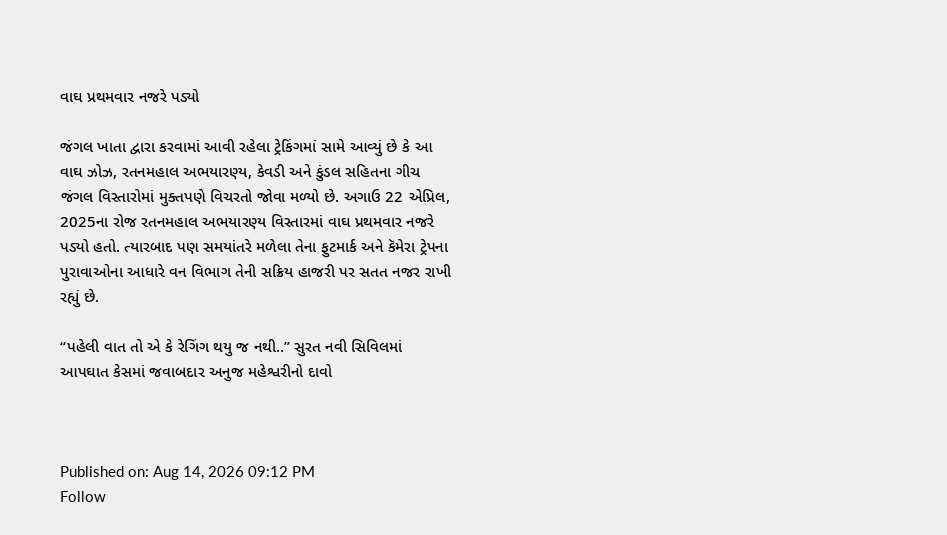વાઘ પ્રથમવાર નજરે પડ્યો

જંગલ ખાતા દ્વારા કરવામાં આવી રહેલા ટ્રેકિંગમાં સામે આવ્યું છે કે આ વાઘ ઝોઝ, રતનમહાલ અભયારણ્ય, કેવડી અને કુંડલ સહિતના ગીચ જંગલ વિસ્તારોમાં મુક્તપણે વિચરતો જોવા મળ્યો છે. અગાઉ 22 એપ્રિલ, 2025ના રોજ રતનમહાલ અભયારણ્ય વિસ્તારમાં વાઘ પ્રથમવાર નજરે પડ્યો હતો. ત્યારબાદ પણ સમયાંતરે મળેલા તેના ફુટમાર્ક અને કૅમેરા ટ્રેપના પુરાવાઓના આધારે વન વિભાગ તેની સક્રિય હાજરી પર સતત નજર રાખી રહ્યું છે.

“પહેલી વાત તો એ કે રેગિંગ થયુ જ નથી..” સુરત નવી સિવિલમાં આપઘાત કેસમાં જવાબદાર અનુજ મહેશ્વરીનો દાવો



Published on: Aug 14, 2026 09:12 PM
Follow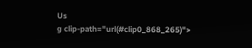Us
g clip-path="url(#clip0_868_265)">